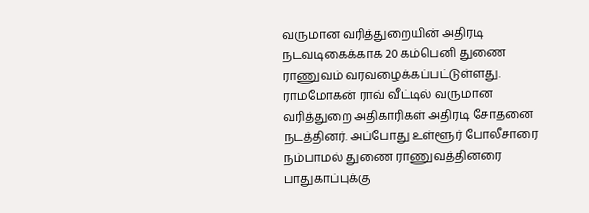வருமான வரித்துறையின் அதிரடி நடவடிகைக்காக 20 கம்பெனி துணை ராணுவம் வரவழைக்கப்பட்டுள்ளது.
ராமமோகன் ராவ் வீட்டில் வருமான வரித்துறை அதிகாரிகள் அதிரடி சோதனை நடத்தினர். அப்போது உள்ளூர் போலீசாரை நம்பாமல் துணை ராணுவத்தினரை பாதுகாப்புக்கு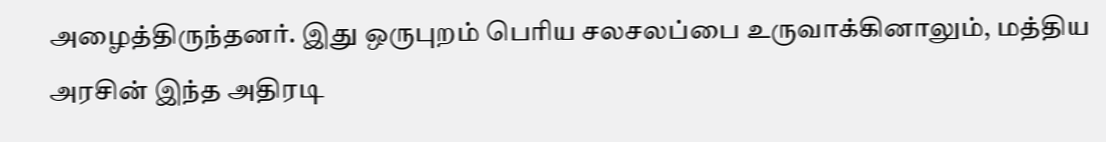அழைத்திருந்தனர். இது ஒருபுறம் பெரிய சலசலப்பை உருவாக்கினாலும், மத்திய அரசின் இந்த அதிரடி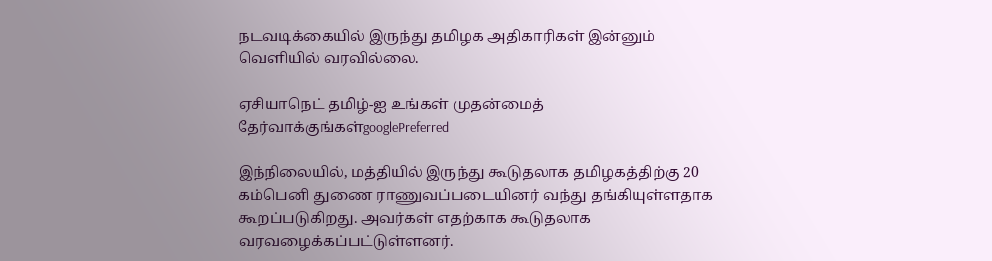நடவடிக்கையில் இருந்து தமிழக அதிகாரிகள் இன்னும் வெளியில் வரவில்லை.

ஏசியாநெட் தமிழ்-ஐ உங்கள் முதன்மைத் தேர்வாக்குங்கள்googlePreferred

இந்நிலையில், மத்தியில் இருந்து கூடுதலாக தமிழகத்திற்கு 20 கம்பெனி துணை ராணுவப்படையினர் வந்து தங்கியுள்ளதாக கூறப்படுகிறது. அவர்கள் எதற்காக கூடுதலாக வரவழைக்கப்பட்டுள்ளனர்.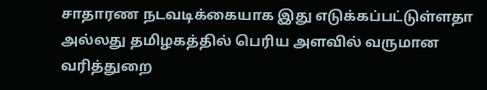சாதாரண நடவடிக்கையாக இது எடுக்கப்பட்டுள்ளதா அல்லது தமிழகத்தில் பெரிய அளவில் வருமான வரித்துறை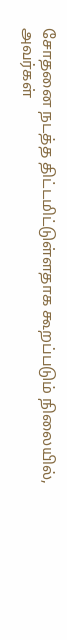சோதனை நடத்த திட்டமிட்டுள்ளதாக கூறப்படும் நிலையில், அவர்கள்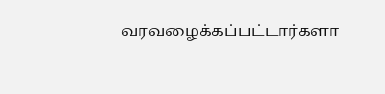வரவழைக்கப்பட்டார்களா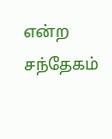என்ற சந்தேகம்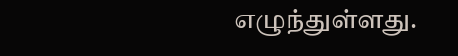எழுந்துள்ளது.